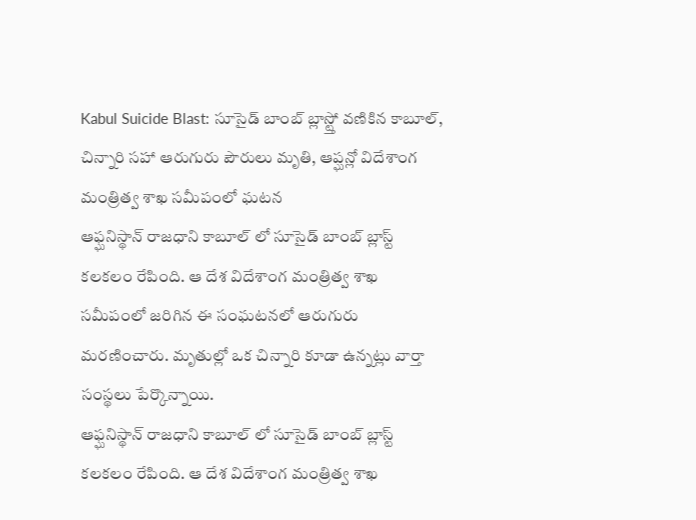Kabul Suicide Blast: సూసైడ్ బాంబ్ బ్లాస్ట్తో వణికిన కాబూల్, చిన్నారి సహా ఆరుగురు పౌరులు మృతి, ఆప్ఘన్లో విదేశాంగ మంత్రిత్వ శాఖ సమీపంలో ఘటన
ఆఫ్ఘనిస్థాన్ రాజధాని కాబూల్ లో సూసైడ్ బాంబ్ బ్లాస్ట్ కలకలం రేపింది. ఆ దేశ విదేశాంగ మంత్రిత్వ శాఖ సమీపంలో జరిగిన ఈ సంఘటనలో ఆరుగురు మరణించారు. మృతుల్లో ఒక చిన్నారి కూడా ఉన్నట్లు వార్తా సంస్థలు పేర్కొన్నాయి.
ఆఫ్ఘనిస్థాన్ రాజధాని కాబూల్ లో సూసైడ్ బాంబ్ బ్లాస్ట్ కలకలం రేపింది. ఆ దేశ విదేశాంగ మంత్రిత్వ శాఖ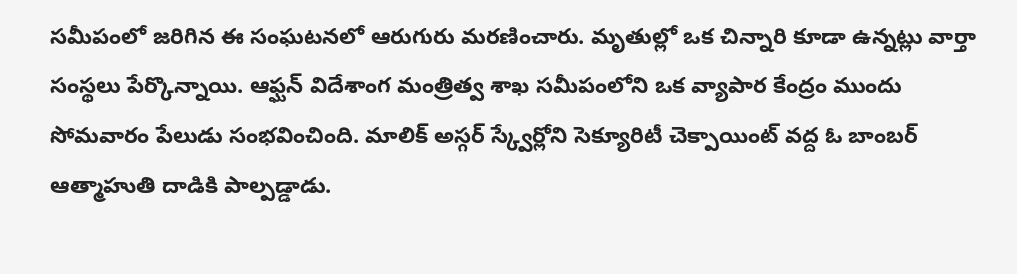సమీపంలో జరిగిన ఈ సంఘటనలో ఆరుగురు మరణించారు. మృతుల్లో ఒక చిన్నారి కూడా ఉన్నట్లు వార్తా సంస్థలు పేర్కొన్నాయి. ఆఫ్ఘన్ విదేశాంగ మంత్రిత్వ శాఖ సమీపంలోని ఒక వ్యాపార కేంద్రం ముందు సోమవారం పేలుడు సంభవించింది. మాలిక్ అస్గర్ స్క్వేర్లోని సెక్యూరిటీ చెక్పాయింట్ వద్ద ఓ బాంబర్ ఆత్మాహుతి దాడికి పాల్పడ్డాడు.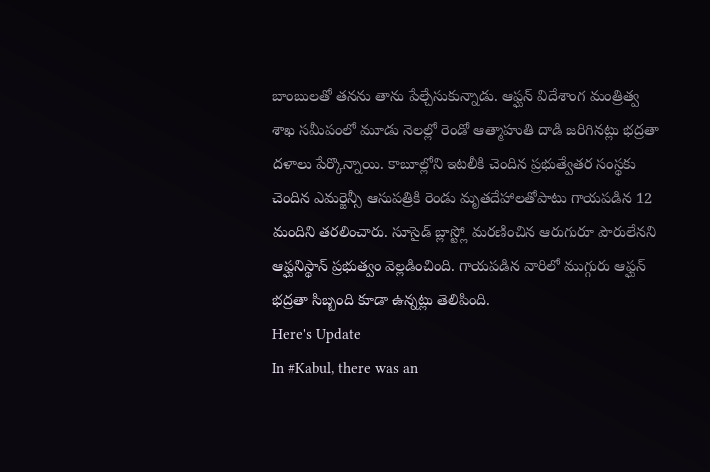బాంబులతో తనను తాను పేల్చేసుకున్నాడు. ఆఫ్ఘన్ విదేశాంగ మంత్రిత్వ శాఖ సమీపంలో మూడు నెలల్లో రెండో ఆత్మాహుతి దాడి జరిగినట్లు భద్రతా దళాలు పేర్కొన్నాయి. కాబూల్లోని ఇటలీకి చెందిన ప్రభుత్వేతర సంస్థకు చెందిన ఎమర్జెన్సీ ఆసుపత్రికి రెండు మృతదేహాలతోపాటు గాయపడిన 12 మందిని తరలించారు. సూసైడ్ బ్లాస్ట్లో మరణించిన ఆరుగురూ పౌరులేనని ఆఫ్ఘనిస్థాన్ ప్రభుత్వం వెల్లడించింది. గాయపడిన వారిలో ముగ్గురు ఆఫ్ఘన్ భద్రతా సిబ్బంది కూడా ఉన్నట్లు తెలిపింది.
Here's Update
In #Kabul, there was an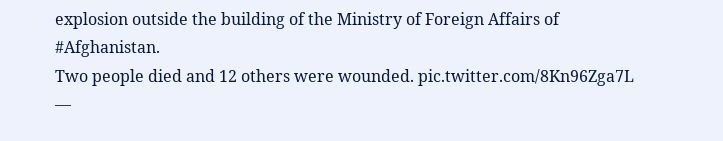explosion outside the building of the Ministry of Foreign Affairs of #Afghanistan.
Two people died and 12 others were wounded. pic.twitter.com/8Kn96Zga7L
—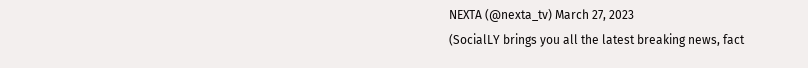NEXTA (@nexta_tv) March 27, 2023
(SocialLY brings you all the latest breaking news, fact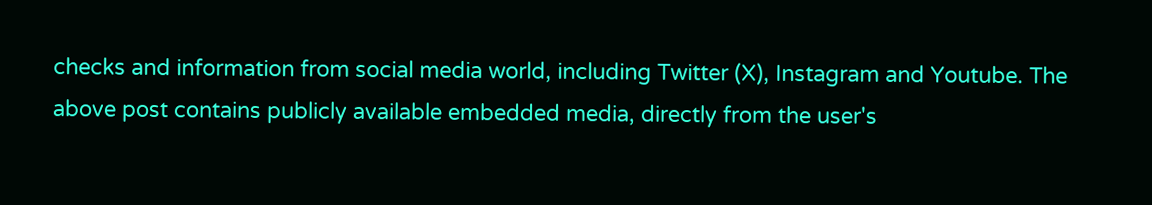checks and information from social media world, including Twitter (X), Instagram and Youtube. The above post contains publicly available embedded media, directly from the user's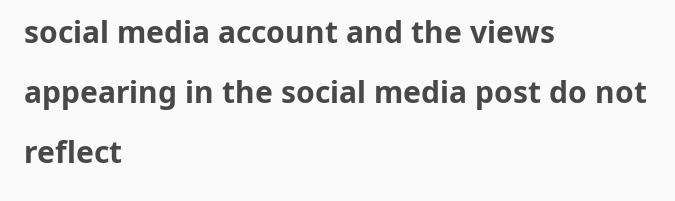social media account and the views appearing in the social media post do not reflect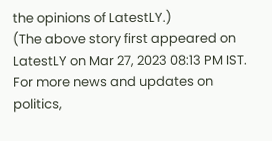the opinions of LatestLY.)
(The above story first appeared on LatestLY on Mar 27, 2023 08:13 PM IST. For more news and updates on politics,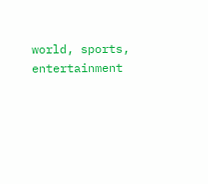world, sports, entertainment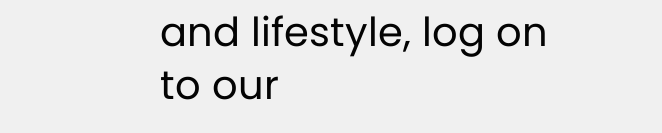and lifestyle, log on to our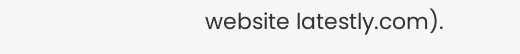website latestly.com).